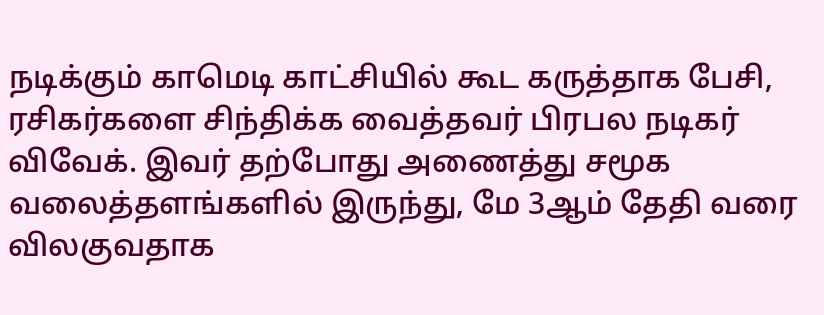நடிக்கும் காமெடி காட்சியில் கூட கருத்தாக பேசி,  ரசிகர்களை சிந்திக்க வைத்தவர் பிரபல நடிகர் விவேக். இவர் தற்போது அணைத்து சமூக வலைத்தளங்களில் இருந்து, மே 3ஆம் தேதி வரை விலகுவதாக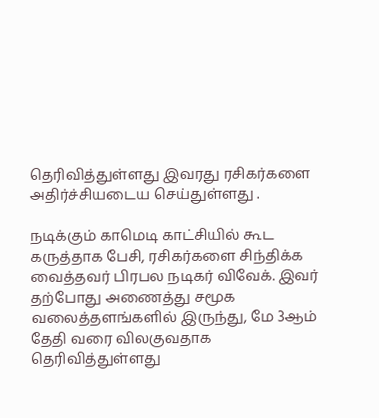தெரிவித்துள்ளது இவரது ரசிகர்களை அதிர்ச்சியடைய செய்துள்ளது .

நடிக்கும் காமெடி காட்சியில் கூட கருத்தாக பேசி, ரசிகர்களை சிந்திக்க வைத்தவர் பிரபல நடிகர் விவேக். இவர் தற்போது அணைத்து சமூக வலைத்தளங்களில் இருந்து, மே 3ஆம் தேதி வரை விலகுவதாக தெரிவித்துள்ளது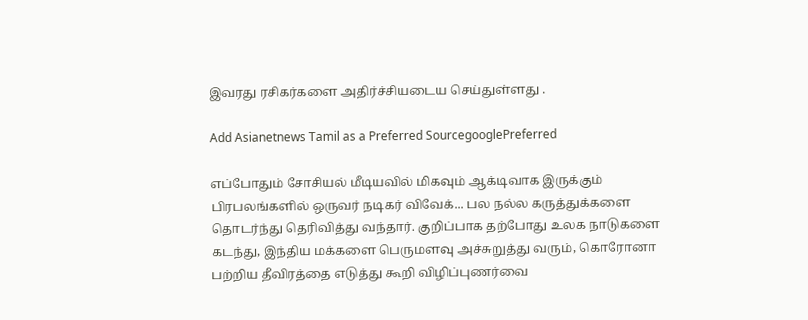இவரது ரசிகர்களை அதிர்ச்சியடைய செய்துள்ளது .

Add Asianetnews Tamil as a Preferred SourcegooglePreferred

எப்போதும் சோசியல் மீடியவில் மிகவும் ஆக்டிவாக இருக்கும் பிரபலங்களில் ஒருவர் நடிகர் விவேக்... பல நல்ல கருத்துக்களை தொடர்ந்து தெரிவித்து வந்தார். குறிப்பாக தற்போது உலக நாடுகளை கடந்து, இந்திய மக்களை பெருமளவு அச்சுறுத்து வரும், கொரோனா பற்றிய தீவிரத்தை எடுத்து கூறி விழிப்புணர்வை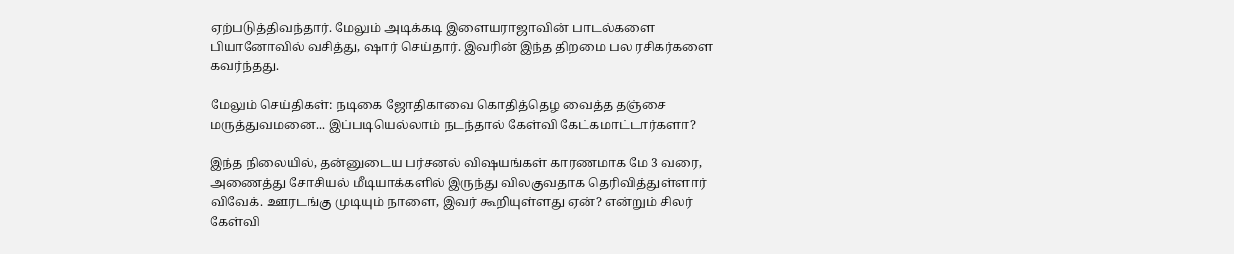ஏற்படுத்திவந்தார். மேலும் அடிக்கடி இளையராஜாவின் பாடல்களை பியானோவில் வசித்து, ஷார் செய்தார். இவரின் இந்த திறமை பல ரசிகர்களை கவர்ந்தது.

மேலும் செய்திகள்: நடிகை ஜோதிகாவை கொதித்தெழ வைத்த தஞ்சை மருத்துவமனை... இப்படியெல்லாம் நடந்தால் கேள்வி கேட்கமாட்டார்களா?

இந்த நிலையில், தன்னுடைய பர்சனல் விஷயங்கள் காரணமாக மே 3 வரை, அணைத்து சோசியல் மீடியாக்களில் இருந்து விலகுவதாக தெரிவித்துள்ளார் விவேக். ஊரடங்கு முடியும் நாளை, இவர் கூறியுள்ளது ஏன்? என்றும் சிலர் கேள்வி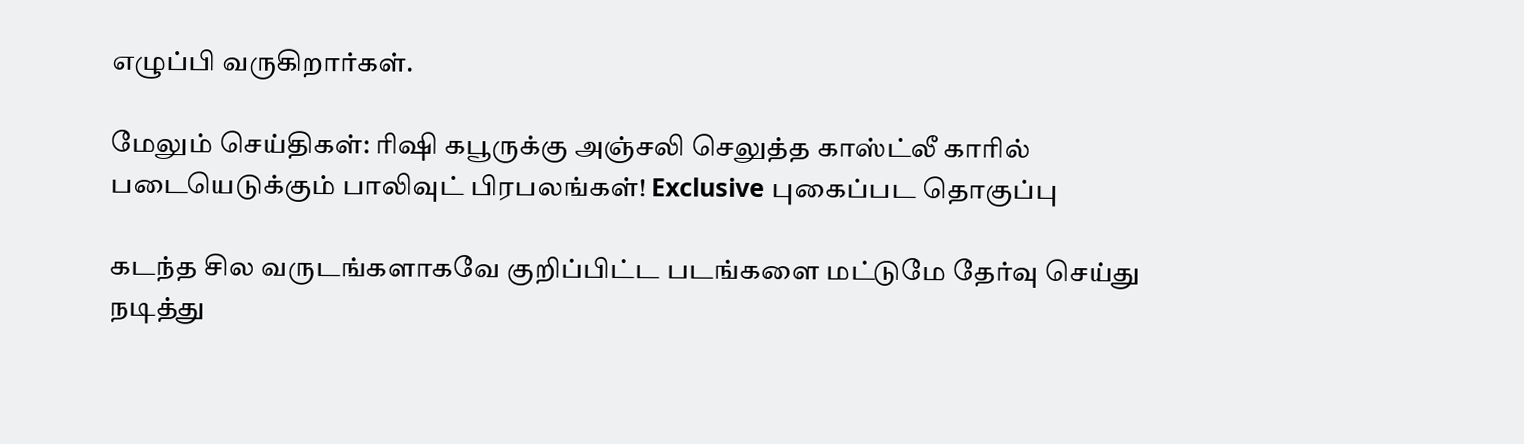எழுப்பி வருகிறார்கள்.

மேலும் செய்திகள்: ரிஷி கபூருக்கு அஞ்சலி செலுத்த காஸ்ட்லீ காரில் படையெடுக்கும் பாலிவுட் பிரபலங்கள்! Exclusive புகைப்பட தொகுப்பு

கடந்த சில வருடங்களாகவே குறிப்பிட்ட படங்களை மட்டுமே தேர்வு செய்து நடித்து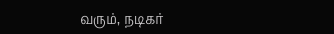வரும், நடிகர்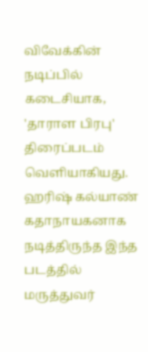விவேக்கின் நடிப்பில் கடைசியாக, 'தாராள பிரபு' திரைப்படம் வெளியாகியது. ஹரிஷ் கல்யாண் கதாநாயகனாக நடித்திருந்த இந்த படத்தில் மருத்துவர்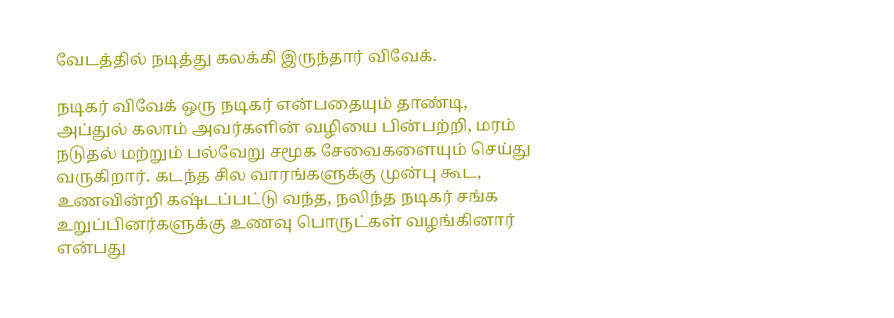வேடத்தில் நடித்து கலக்கி இருந்தார் விவேக்.

நடிகர் விவேக் ஒரு நடிகர் என்பதையும் தாண்டி, அப்துல் கலாம் அவர்களின் வழியை பின்பற்றி, மரம் நடுதல் மற்றும் பல்வேறு சமூக சேவைகளையும் செய்து வருகிறார். கடந்த சில வாரங்களுக்கு முன்பு கூட, உணவின்றி கஷ்டப்பட்டு வந்த, நலிந்த நடிகர் சங்க உறுப்பினர்களுக்கு உணவு பொருட்கள் வழங்கினார் என்பது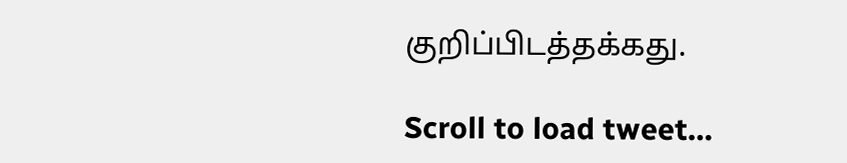குறிப்பிடத்தக்கது.

Scroll to load tweet…